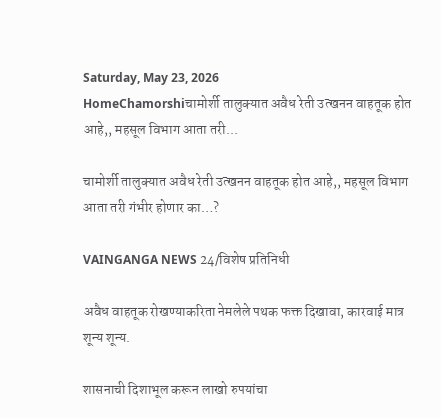Saturday, May 23, 2026
HomeChamorshiचामोर्शी तालुक्यात अवैध रेती उत्खनन वाहतूक होत आहे,, महसूल विभाग आता तरी...

चामोर्शी तालुक्यात अवैध रेती उत्खनन वाहतूक होत आहे,, महसूल विभाग आता तरी गंभीर होणार का…?

VAINGANGA NEWS 24/विशेष प्रतिनिधी

अवैध वाहतूक रोखण्याकरिता नेमलेले पथक फक्त दिखावा, कारवाई मात्र शून्य शून्य.

शासनाची दिशाभूल करून लाखो रुपयांचा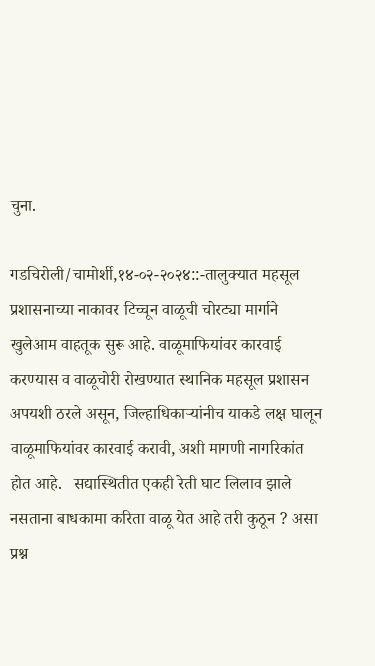चुना.

गडचिरोली/चामोर्शी,१४-०२-२०२४::-तालुक्यात महसूल प्रशासनाच्या नाकावर टिच्चून वाळूची चोरट्या मार्गाने खुलेआम वाहतूक सुरू आहे. वाळूमाफियांवर कारवाई करण्यास व वाळूचोरी रोखण्यात स्थानिक महसूल प्रशासन अपयशी ठरले असून, जिल्हाधिकाऱ्यांनीच याकडे लक्ष घालून वाळूमाफियांवर कारवाई करावी, अशी मागणी नागरिकांत होत आहे.   सद्यास्थितीत एकही रेती घाट लिलाव झाले नसताना बाधकामा करिता वाळू येत आहे तरी कुठून ? असा प्रश्न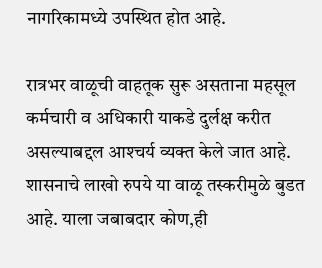नागरिकामध्ये उपस्थित होत आहे.

रात्रभर वाळूची वाहतूक सुरू असताना महसूल कर्मचारी व अधिकारी याकडे दुर्लक्ष करीत असल्याबद्दल आश्‍चर्य व्यक्त केले जात आहे.   शासनाचे लाखो रुपये या वाळू तस्करीमुळे बुडत आहे. याला जबाबदार कोण,ही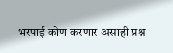भरपाई कोण करणार असाही प्रश्न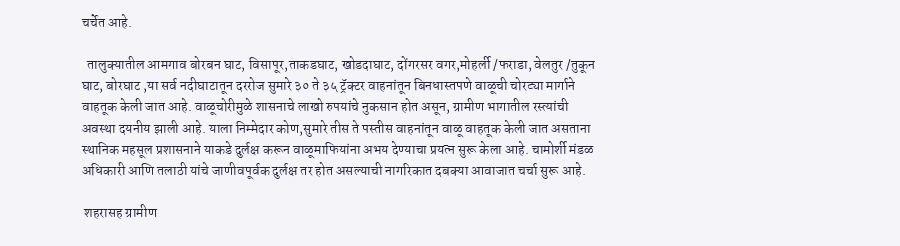चर्चेत आहे.

  तालुक्यातील आमगाव बोरबन घाट, विसापूर,ताकडघाट, खोडदाघाट, दोंगरसर वगर,मोहर्ली /फराडा, वेलतुर /तुकून घाट, बोरघाट ,या सर्व नदीघाटातून दररोज सुमारे ३० ते ३५ ट्रॅक्टर वाहनांतून बिनधास्तपणे वाळूची चोरट्या मार्गाने वाहतूक केली जात आहे. वाळूचोरीमुळे शासनाचे लाखो रुपयांचे नुकसान होत असून, ग्रामीण भागातील रस्त्यांची अवस्था दयनीय झाली आहे. याला निम्मेदार कोण,सुमारे तीस ते पस्तीस वाहनांतून वाळू वाहतूक केली जात असताना स्थानिक महसूल प्रशासनाने याकडे दुर्लक्ष करून वाळूमाफियांना अभय देण्याचा प्रयत्न सुरू केला आहे. चामोर्शी मंडळ अधिकारी आणि तलाठी यांचे जाणीवपूर्वक दुर्लक्ष तर होत असल्याची नागरिकात दबक्या आवाजात चर्चा सुरू आहे.

 शहरासह ग्रामीण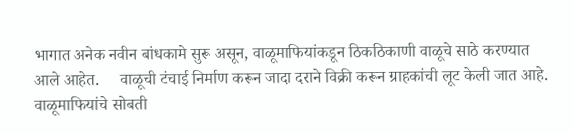भागात अनेक नवीन बांधकामे सुरू असून, वाळूमाफियांकडून ठिकठिकाणी वाळूचे साठे करण्यात आले आहेत.     वाळूची टंचाई निर्माण करून जादा दराने विक्री करून ग्राहकांची लूट केली जात आहे. वाळूमाफियांचे सोबती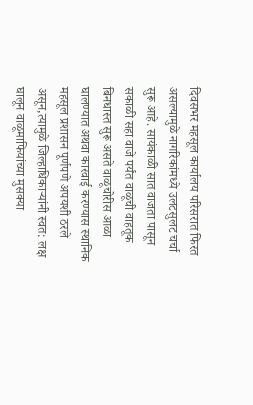दिवसभर महसूल कार्यालय परिसरात फिरत असल्यामुळे नागरिकांमध्ये उलटसुलट चर्चा सुरू आहे. सायंकाळी सात वाजता पासून सकाळी सहा वाजे पर्यंत वाळूची वाहतूक बिनधास्त सुरू असते वाळूचोरीस आळा घालण्यात अथवा कारवाई करण्यास स्थानिक महसूल प्रशासन पूर्णपणे अपयशी ठरले असून,त्यामुळे जिल्हाधिकाऱ्यांनी स्वत: लक्ष घालून वाळूमाफियांच्या मुसक्या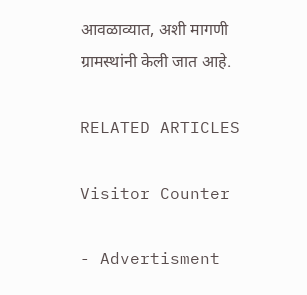आवळाव्यात, अशी मागणी ग्रामस्थांनी केली जात आहे.

RELATED ARTICLES

Visitor Counter

- Advertisment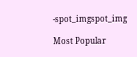-spot_imgspot_img

Most Popular